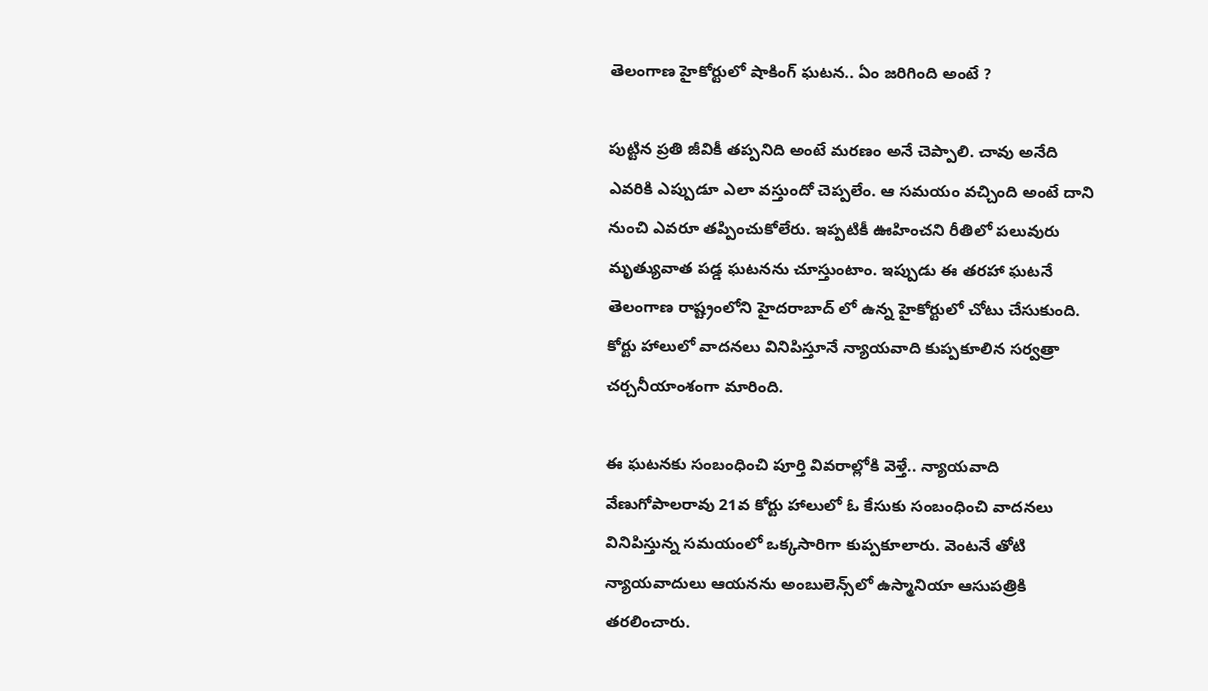తెలంగాణ హైకోర్టులో షాకింగ్ ఘటన.. ఏం జరిగింది అంటే ?

పుట్టిన ప్రతి జీవికీ తప్పనిది అంటే మరణం అనే చెప్పాలి. చావు అనేది ఎవరికి ఎప్పుడూ ఎలా వస్తుందో చెప్పలేం. ఆ సమయం వచ్చింది అంటే దాని నుంచి ఎవరూ తప్పించుకోలేరు. ఇప్పటికీ ఊహించని రీతిలో పలువురు మృత్యువాత పడ్డ ఘటనను చూస్తుంటాం. ఇప్పుడు ఈ తరహా ఘటనే తెలంగాణ రాష్ట్రంలోని హైదరాబాద్ లో ఉన్న హైకోర్టులో చోటు చేసుకుంది. కోర్టు హాలులో వాదనలు వినిపిస్తూనే న్యాయవాది కుప్పకూలిన సర్వత్రా చర్చనీయాంశంగా మారింది.

ఈ ఘటనకు సంబంధించి పూర్తి వివరాల్లోకి వెళ్తే.. న్యాయవాది వేణుగోపాలరావు 21వ కోర్టు హాలులో ఓ కేసుకు సంబంధించి వాదనలు వినిపిస్తున్న సమయంలో ఒక్కసారిగా కుప్పకూలారు. వెంటనే తోటి న్యాయవాదులు ఆయనను అంబులెన్స్‌లో ఉస్మానియా ఆసుపత్రికి తరలించారు.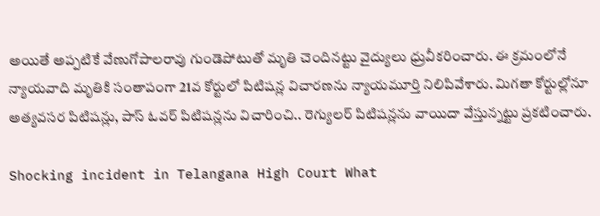అయితే అప్పటికే వేణుగోపాలరావు గుండెపోటుతో మృతి చెందినట్టు వైద్యులు ధ్రువీకరించారు. ఈ క్రమంలోనే న్యాయవాది మృతికి సంతాపంగా 21వ కోర్టులో పిటిషన్ల విచారణను న్యాయమూర్తి నిలిపివేశారు. మిగతా కోర్టుల్లోనూ అత్యవసర పిటిషన్లు, పాస్‌ ఓవర్‌ పిటిషన్లను విచారించి.. రెగ్యులర్‌ పిటిషన్లను వాయిదా వేస్తున్నట్టు ప్రకటించారు.

Shocking incident in Telangana High Court What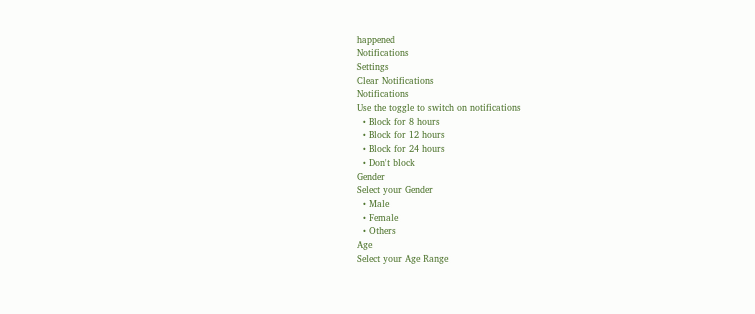happened
Notifications
Settings
Clear Notifications
Notifications
Use the toggle to switch on notifications
  • Block for 8 hours
  • Block for 12 hours
  • Block for 24 hours
  • Don't block
Gender
Select your Gender
  • Male
  • Female
  • Others
Age
Select your Age Range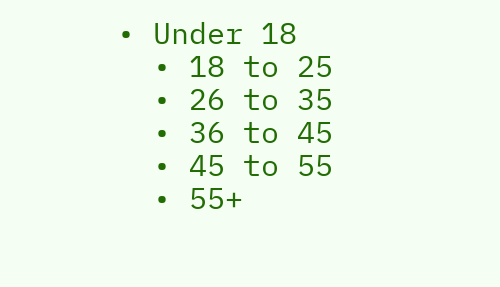• Under 18
  • 18 to 25
  • 26 to 35
  • 36 to 45
  • 45 to 55
  • 55+